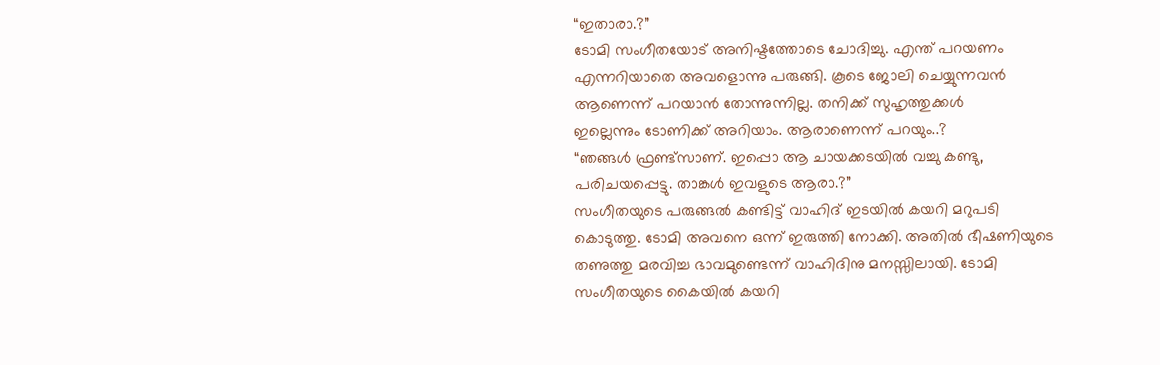“ഇതാരാ.?”
ടോമി സംഗീതയോട് അനിഷ്ടത്തോടെ ചോദിച്ചു. എന്ത് പറയണം എന്നറിയാതെ അവളൊന്നു പരുങ്ങി. കൂടെ ജോലി ചെയ്യുന്നവൻ ആണെന്ന് പറയാൻ തോന്നുന്നില്ല. തനിക്ക് സുഹൃത്തുക്കൾ
ഇല്ലെന്നും ടോണിക്ക് അറിയാം. ആരാണെന്ന് പറയും..?
“ഞങ്ങൾ ഫ്രണ്ട്സാണ്. ഇപ്പൊ ആ ചായക്കടയിൽ വച്ചു കണ്ടു, പരിചയപ്പെട്ടു. താങ്കൾ ഇവളുടെ ആരാ.?”
സംഗീതയുടെ പരുങ്ങൽ കണ്ടിട്ട് വാഹിദ് ഇടയിൽ കയറി മറുപടി കൊടുത്തു. ടോമി അവനെ ഒന്ന് ഇരുത്തി നോക്കി. അതിൽ ഭീഷണിയുടെ തണുത്തു മരവിച്ച ഭാവമുണ്ടെന്ന് വാഹിദിനു മനസ്സിലായി. ടോമി സംഗീതയുടെ കൈയിൽ കയറി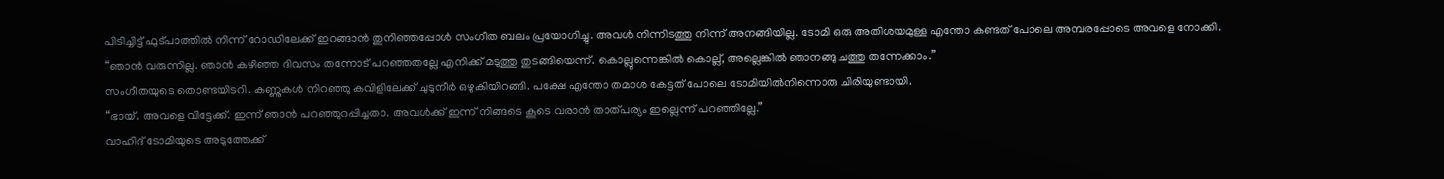പിടിച്ചിട്ട് ഫുട്പാത്തിൽ നിന്ന് റോഡിലേക്ക് ഇറങ്ങാൻ തുനിഞ്ഞപ്പോൾ സംഗീത ബലം പ്രയോഗിച്ചു. അവൾ നിന്നിടത്തു നിന്ന് അനങ്ങിയില്ല. ടോമി ഒരു അതിശയമുള്ള എന്തോ കണ്ടത് പോലെ അമ്പരപ്പോടെ അവളെ നോക്കി.
“ഞാൻ വരുന്നില്ല. ഞാൻ കഴിഞ്ഞ ദിവസം തന്നോട് പറഞ്ഞതല്ലേ എനിക്ക് മടുത്തു തുടങ്ങിയെന്ന്. കൊല്ലുന്നെങ്കിൽ കൊല്ല്, അല്ലെങ്കിൽ ഞാനങ്ങു ചത്തു തന്നേക്കാം.”
സംഗീതയുടെ തൊണ്ടയിടറി. കണ്ണുകൾ നിറഞ്ഞു കവിളിലേക്ക് ചുടുനീർ ഒഴുകിയിറങ്ങി. പക്ഷേ എന്തോ തമാശ കേട്ടത് പോലെ ടോമിയിൽനിന്നൊരു ചിരിയുണ്ടായി.
“ഭായ്. അവളെ വിട്ടേക്ക്. ഇന്ന് ഞാൻ പറഞ്ഞുറപ്പിച്ചതാ. അവൾക്ക് ഇന്ന് നിങ്ങടെ കൂടെ വരാൻ താത്പര്യം ഇല്ലെന്ന് പറഞ്ഞില്ലേ.”
വാഹിദ് ടോമിയുടെ അടുത്തേക്ക്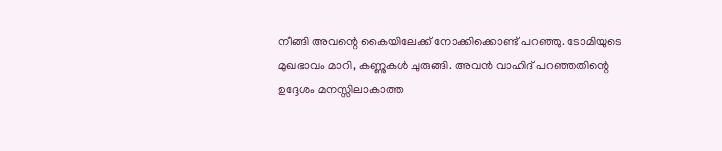നീങ്ങി അവന്റെ കൈയിലേക്ക് നോക്കിക്കൊണ്ട് പറഞ്ഞു. ടോമിയുടെ മുഖഭാവം മാറി, കണ്ണുകൾ ചുരുങ്ങി. അവൻ വാഹിദ് പറഞ്ഞതിന്റെ ഉദ്ദേശം മനസ്സിലാകാത്ത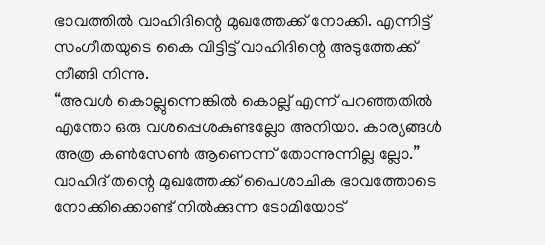ഭാവത്തിൽ വാഹിദിന്റെ മുഖത്തേക്ക് നോക്കി. എന്നിട്ട് സംഗീതയുടെ കൈ വിട്ടിട്ട് വാഹിദിന്റെ അടുത്തേക്ക് നീങ്ങി നിന്നു.
“അവൾ കൊല്ലുന്നെങ്കിൽ കൊല്ല് എന്ന് പറഞ്ഞതിൽ എന്തോ ഒരു വശപ്പെശകുണ്ടല്ലോ അനിയാ. കാര്യങ്ങൾ അത്ര കൺസേൺ ആണെന്ന് തോന്നുന്നില്ല ല്ലോ.” വാഹിദ് തന്റെ മുഖത്തേക്ക് പൈശാചിക ഭാവത്തോടെ നോക്കിക്കൊണ്ട് നിൽക്കുന്ന ടോമിയോട്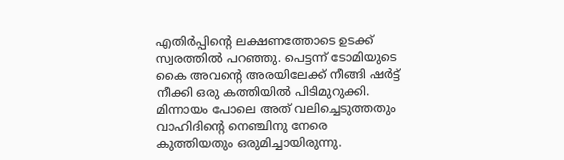എതിർപ്പിന്റെ ലക്ഷണത്തോടെ ഉടക്ക് സ്വരത്തിൽ പറഞ്ഞു. പെട്ടന്ന് ടോമിയുടെ കൈ അവന്റെ അരയിലേക്ക് നീങ്ങി ഷർട്ട് നീക്കി ഒരു കത്തിയിൽ പിടിമുറുക്കി. മിന്നായം പോലെ അത് വലിച്ചെടുത്തതും വാഹിദിന്റെ നെഞ്ചിനു നേരെ കുത്തിയതും ഒരുമിച്ചായിരുന്നു.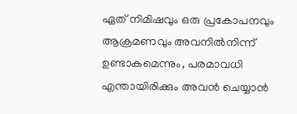ഏത് നിമിഷവും ഒരു പ്രകോപനവും ആക്രമണവും അവനിൽനിന്ന് ഉണ്ടാകുമെന്നും, പരമാവധി എന്തായിരിക്കും അവൻ ചെയ്യാൻ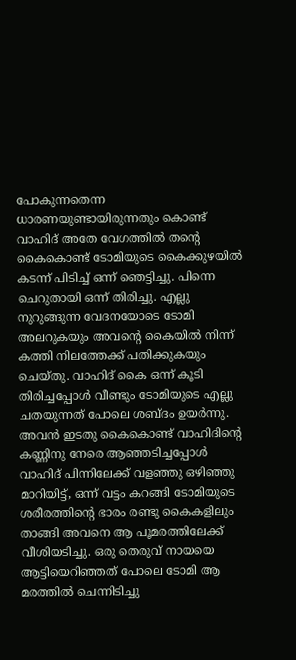പോകുന്നതെന്ന ധാരണയുണ്ടായിരുന്നതും കൊണ്ട് വാഹിദ് അതേ വേഗത്തിൽ തന്റെ കൈകൊണ്ട് ടോമിയുടെ കൈക്കുഴയിൽ കടന്ന് പിടിച്ച് ഒന്ന് ഞെട്ടിച്ചു. പിന്നെ ചെറുതായി ഒന്ന് തിരിച്ചു. എല്ലു നുറുങ്ങുന്ന വേദനയോടെ ടോമി അലറുകയും അവന്റെ കൈയിൽ നിന്ന് കത്തി നിലത്തേക്ക് പതിക്കുകയും ചെയ്തു. വാഹിദ് കൈ ഒന്ന് കൂടി തിരിച്ചപ്പോൾ വീണ്ടും ടോമിയുടെ എല്ലു ചതയുന്നത് പോലെ ശബ്ദം ഉയർന്നു. അവൻ ഇടതു കൈകൊണ്ട് വാഹിദിന്റെ കണ്ണിനു നേരെ ആഞ്ഞടിച്ചപ്പോൾ വാഹിദ് പിന്നിലേക്ക് വളഞ്ഞു ഒഴിഞ്ഞു മാറിയിട്ട്, ഒന്ന് വട്ടം കറങ്ങി ടോമിയുടെ ശരീരത്തിന്റെ ഭാരം രണ്ടു കൈകളിലും താങ്ങി അവനെ ആ പൂമരത്തിലേക്ക് വീശിയടിച്ചു. ഒരു തെരുവ് നായയെ ആട്ടിയെറിഞ്ഞത് പോലെ ടോമി ആ മരത്തിൽ ചെന്നിടിച്ചു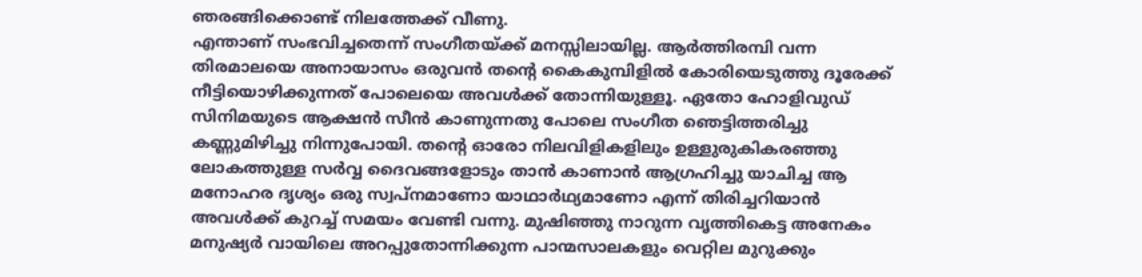ഞരങ്ങിക്കൊണ്ട് നിലത്തേക്ക് വീണു.
എന്താണ് സംഭവിച്ചതെന്ന് സംഗീതയ്ക്ക് മനസ്സിലായില്ല. ആർത്തിരമ്പി വന്ന തിരമാലയെ അനായാസം ഒരുവൻ തന്റെ കൈകുമ്പിളിൽ കോരിയെടുത്തു ദൂരേക്ക് നീട്ടിയൊഴിക്കുന്നത് പോലെയെ അവൾക്ക് തോന്നിയുള്ളൂ. ഏതോ ഹോളിവുഡ് സിനിമയുടെ ആക്ഷൻ സീൻ കാണുന്നതു പോലെ സംഗീത ഞെട്ടിത്തരിച്ചു
കണ്ണുമിഴിച്ചു നിന്നുപോയി. തന്റെ ഓരോ നിലവിളികളിലും ഉള്ളുരുകികരഞ്ഞു ലോകത്തുള്ള സർവ്വ ദൈവങ്ങളോടും താൻ കാണാൻ ആഗ്രഹിച്ചു യാചിച്ച ആ മനോഹര ദൃശ്യം ഒരു സ്വപ്നമാണോ യാഥാർഥ്യമാണോ എന്ന് തിരിച്ചറിയാൻ അവൾക്ക് കുറച്ച് സമയം വേണ്ടി വന്നു. മുഷിഞ്ഞു നാറുന്ന വൃത്തികെട്ട അനേകം മനുഷ്യർ വായിലെ അറപ്പുതോന്നിക്കുന്ന പാന്മസാലകളും വെറ്റില മുറുക്കും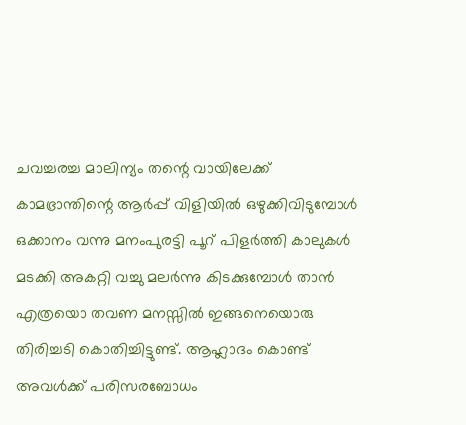ചവച്ചരച്ച മാലിന്യം തന്റെ വായിലേക്ക് കാമഭ്രാന്തിന്റെ ആർപ്പ് വിളിയിൽ ഒഴുക്കിവിടുമ്പോൾ ഒക്കാനം വന്നു മനംപുരട്ടി പൂറ് പിളർത്തി കാലുകൾ മടക്കി അകറ്റി വച്ചു മലർന്നു കിടക്കുമ്പോൾ താൻ എത്രയൊ തവണ മനസ്സിൽ ഇങ്ങനെയൊരു തിരിച്ചടി കൊതിച്ചിട്ടുണ്ട്. ആഹ്ലാദം കൊണ്ട് അവൾക്ക് പരിസരബോധം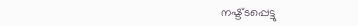നഷ്ട്ടപ്പെട്ടു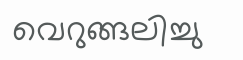വെറുങ്ങലിച്ചു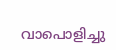വാപൊളിച്ചു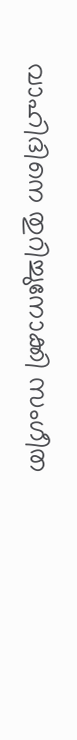വാഹിദിനെ തുറിച്ചുനോക്കി സംഗീത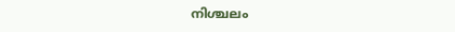നിശ്ചലം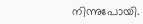നിന്നുപോയി.